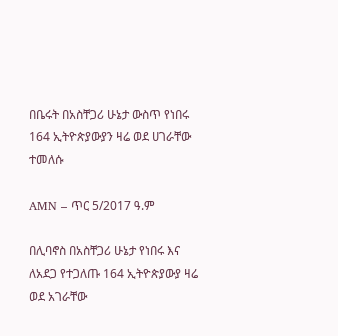በቤሩት በአስቸጋሪ ሁኔታ ውስጥ የነበሩ 164 ኢትዮጵያውያን ዛሬ ወደ ሀገራቸው ተመለሱ

AMN – ጥር 5/2017 ዓ.ም

በሊባኖስ በአስቸጋሪ ሁኔታ የነበሩ እና ለአደጋ የተጋለጡ 164 ኢትዮጵያውያ ዛሬ ወደ አገራቸው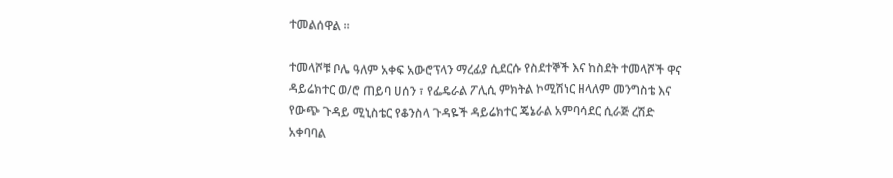ተመልሰዋል ።

ተመላሾቹ ቦሌ ዓለም አቀፍ አውሮፕላን ማረፊያ ሲደርሱ የስደተኞች እና ከስደት ተመላሾች ዋና ዳይሬክተር ወ/ሮ ጠይባ ሀሰን ፣ የፌዴራል ፖሊሲ ምክትል ኮሚሽነር ዘላለም መንግስቴ እና የውጭ ጉዳይ ሚኒስቴር የቆንስላ ጉዳዬች ዳይሬክተር ጄኔራል አምባሳደር ሲራጅ ረሽድ አቀባባል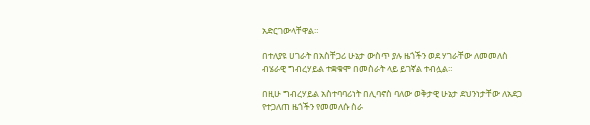አድርገውላቸዋል።

በተለያዩ ሀገራት በአስቸጋሪ ሁኔታ ውስጥ ያሉ ዜጎችን ወደ ሃገራቸው ለመመለስ ብሄራዊ ግብረሃይል ተቋቁሞ በመስራት ላይ ይገኛል ተብሏል።

በዚሁ ግብረሃይል አስተባባሪነት በሊባኖስ ባለው ወቅታዊ ሁኔታ ደህንነታቸው ለአደጋ የተጋለጠ ዜጎችን የመመለሱ ስራ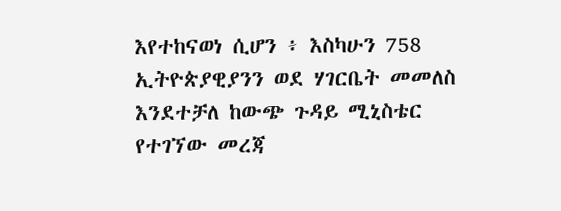እየተከናወነ ሲሆን ፥ እስካሁን 758 ኢትዮጵያዊያንን ወደ ሃገርቤት መመለስ እንደተቻለ ከውጭ ጉዳይ ሚኒስቴር የተገኘው መረጃ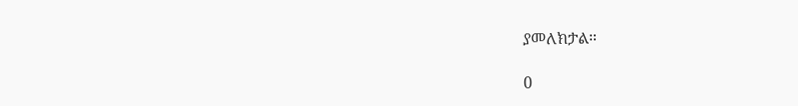ያመለክታል።

0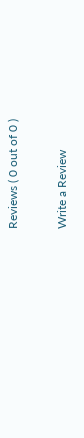Reviews ( 0 out of 0 )

Write a Review